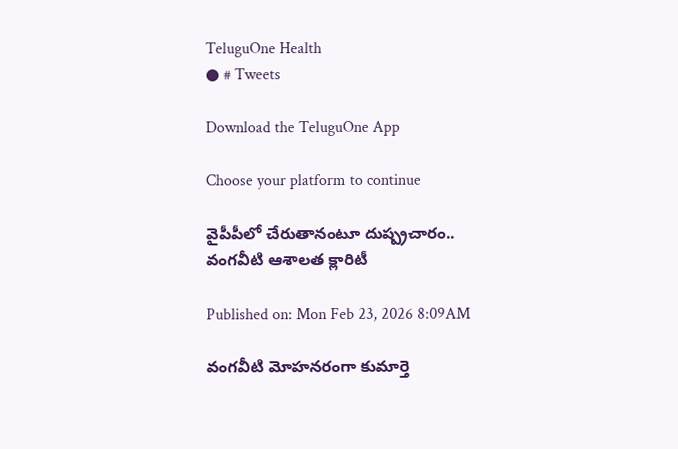TeluguOne Health
● # Tweets

Download the TeluguOne App

Choose your platform to continue

వైపీపీలో చేరుతానంటూ దుష్ప్రచారం.. వంగవీటి ఆశాలత క్లారిటీ

Published on: Mon Feb 23, 2026 8:09AM

వంగవీటి మోహనరంగా కుమార్తె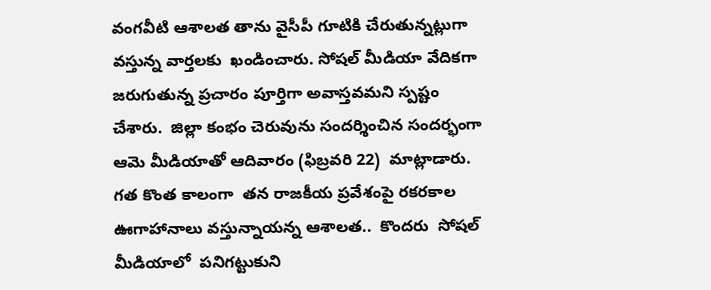వంగవీటి ఆశాలత తాను వైసీపీ గూటికి చేరుతున్నట్లుగా వస్తున్న వార్తలకు  ఖండించారు. సోషల్ మీడియా వేదికగా జరుగుతున్న ప్రచారం పూర్తిగా అవాస్తవమని స్పష్టం చేశారు.  జిల్లా కంభం చెరువును సందర్శించిన సందర్భంగా ఆమె మీడియాతో ఆదివారం (ఫిబ్రవరి 22)  మాట్లాడారు. గత కొంత కాలంగా  తన రాజకీయ ప్రవేశంపై రకరకాల ఊగాహానాలు వస్తున్నాయన్న ఆశాలత..  కొందరు  సోషల్ మీడియాలో  పనిగట్టుకుని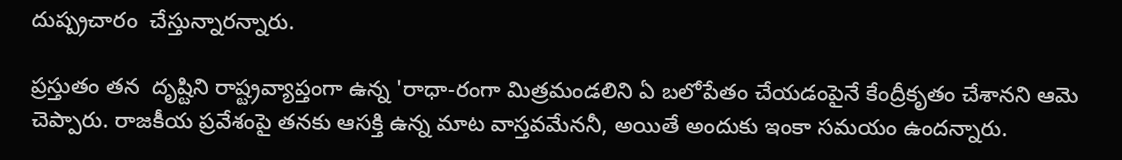దుష్ప్రచారం  చేస్తున్నారన్నారు.

ప్రస్తుతం తన  దృష్టిని రాష్ట్రవ్యాప్తంగా ఉన్న 'రాధా-రంగా మిత్రమండలిని ఏ బలోపేతం చేయడంపైనే కేంద్రీకృతం చేశానని ఆమె చెప్పారు. రాజకీయ ప్రవేశంపై తనకు ఆసక్తి ఉన్న మాట వాస్తవమేననీ, అయితే అందుకు ఇంకా సమయం ఉందన్నారు.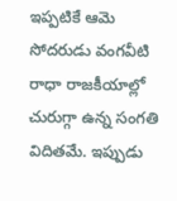ఇప్పటికే ఆమె సోదరుడు వంగవీటి రాధా రాజకీయాల్లో చురుగ్గా ఉన్న సంగతి విదితమే. ఇప్పుడు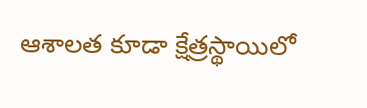ఆశాలత కూడా క్షేత్రస్థాయిలో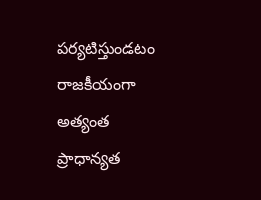పర్యటిస్తుండటం రాజకీయంగా అత్యంత ప్రాధాన్యత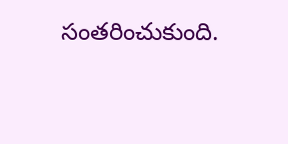సంతరించుకుంది.